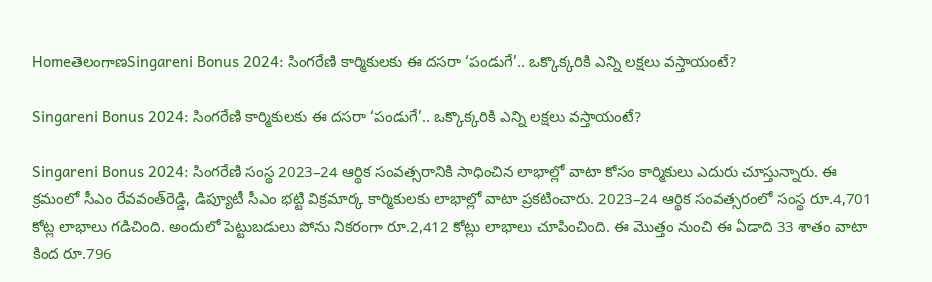HomeతెలంగాణSingareni Bonus 2024: సింగరేణి కార్మికులకు ఈ దసరా ‘పండుగే’.. ఒక్కొక్కరికి ఎన్ని లక్షలు వస్తాయంటే?

Singareni Bonus 2024: సింగరేణి కార్మికులకు ఈ దసరా ‘పండుగే’.. ఒక్కొక్కరికి ఎన్ని లక్షలు వస్తాయంటే?

Singareni Bonus 2024: సింగరేణి సంస్థ 2023–24 ఆర్థిక సంవత్సరానికి సాధించిన లాభాల్లో వాటా కోసం కార్మికులు ఎదురు చూస్తున్నారు. ఈ క్రమంలో సీఎం రేవవంత్‌రెడ్డి, డిప్యూటీ సీఎం భట్టి విక్రమార్క కార్మికులకు లాభాల్లో వాటా ప్రకటించారు. 2023–24 ఆర్థిక సంవత్సరంలో సంస్థ రూ.4,701 కోట్ల లాభాలు గడిచింది. అందులో పెట్టుబడులు పోను నికరంగా రూ.2,412 కోట్లు లాభాలు చూపించింది. ఈ మొత్తం నుంచి ఈ ఏడాది 33 శాతం వాటా కింద రూ.796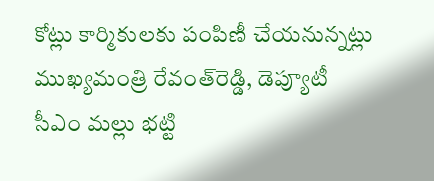కోట్లు కార్మికులకు పంపిణీ చేయనున్నట్లు ముఖ్యమంత్రి రేవంత్‌రెడ్డి, డెప్యూటీ సీఎం మల్లు భట్టి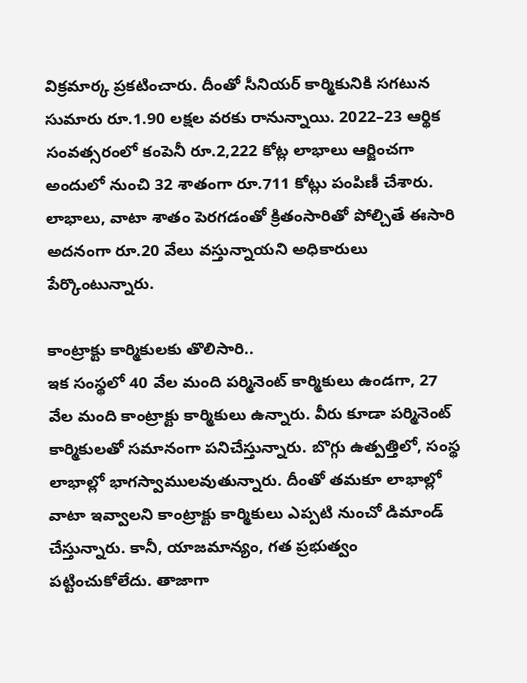విక్రమార్క ప్రకటించారు. దీంతో సీనియర్‌ కార్మికునికి సగటున సుమారు రూ.1.90 లక్షల వరకు రానున్నాయి. 2022–23 ఆర్థిక సంవత్సరంలో కంపెనీ రూ.2,222 కోట్ల లాభాలు ఆర్జించగా అందులో నుంచి 32 శాతంగా రూ.711 కోట్లు పంపిణీ చేశారు. లాభాలు, వాటా శాతం పెరగడంతో క్రితంసారితో పోల్చితే ఈసారి అదనంగా రూ.20 వేలు వస్తున్నాయని అధికారులు పేర్కొంటున్నారు.

కాంట్రాక్టు కార్మికులకు తొలిసారి..
ఇక సంస్థలో 40 వేల మంది పర్మినెంట్‌ కార్మికులు ఉండగా, 27 వేల మంది కాంట్రాక్టు కార్మికులు ఉన్నారు. వీరు కూడా పర్మినెంట్‌ కార్మికులతో సమానంగా పనిచేస్తున్నారు. బొగ్గు ఉత్పత్తిలో, సంస్థ లాభాల్లో భాగస్వాములవుతున్నారు. దీంతో తమకూ లాభాల్లో వాటా ఇవ్వాలని కాంట్రాక్టు కార్మికులు ఎప్పటి నుంచో డిమాండ్‌ చేస్తున్నారు. కానీ, యాజమాన్యం, గత ప్రభుత్వం పట్టించుకోలేదు. తాజాగా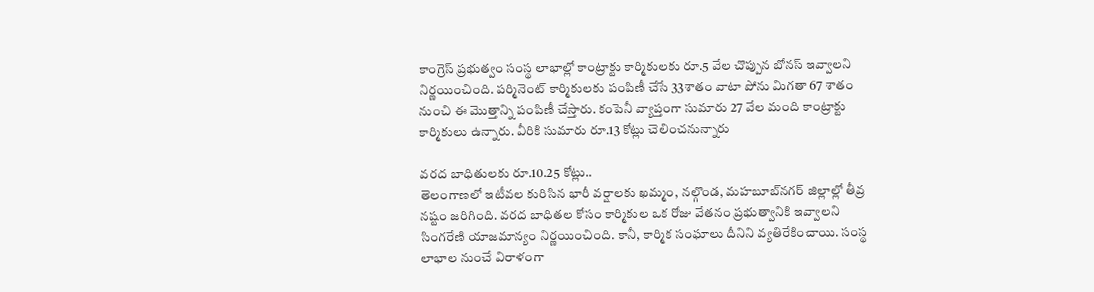కాంగ్రెస్‌ ప్రభుత్వం సంస్థ లాభాల్లో కాంట్రాక్టు కార్మికులకు రూ.5 వేల చొప్పున బోనస్‌ ఇవ్వాలని నిర్ణయించింది. పర్మినెంట్‌ కార్మికులకు పంపిణీ చేసే 33శాతం వాటా పోను మిగతా 67 శాతం నుంచి ఈ మొత్తాన్ని పంపిణీ చేస్తారు. కంపెనీ వ్యాప్తంగా సుమారు 27 వేల మంది కాంట్రాక్టు కార్మికులు ఉన్నారు. వీరికి సుమారు రూ.13 కోట్లు చెలించనున్నారు

వరద బాధితులకు రూ.10.25 కోట్లు..
తెలంగాణలో ఇటీవల కురిసిన భారీ వర్షాలకు ఖమ్మం, నల్గొండ, మహబూబ్‌నగర్‌ జిల్లాల్లో తీవ్ర నష్టం జరిగింది. వరద బాధితల కోసం కార్మికుల ఒక రోజు వేతనం ప్రభుత్వానికి ఇవ్వాలని సింగరేణి యాజమాన్యం నిర్ణయించింది. కానీ, కార్మిక సంఘాలు దీనిని వ్యతిరేకించాయి. సంస్థ లాభాల నుంచే విరాళంగా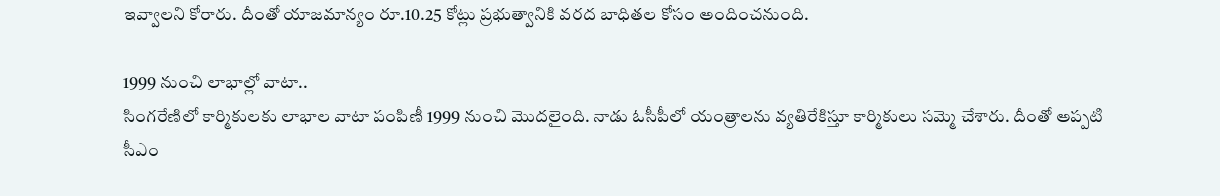ఇవ్వాలని కోరారు. దీంతో యాజమాన్యం రూ.10.25 కోట్లు ప్రభుత్వానికి వరద బాధితల కోసం అందించనుంది.

1999 నుంచి లాభాల్లో వాటా..
సింగరేణిలో కార్మికులకు లాభాల వాటా పంపిణీ 1999 నుంచి మొదలైంది. నాడు ఓసీపీలో యంత్రాలను వ్యతిరేకిస్తూ కార్మికులు సమ్మె చేశారు. దీంతో అప్పటి సీఎం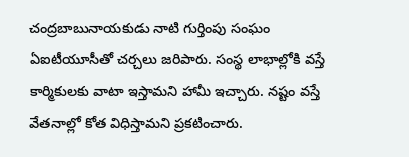చంద్రబాబునాయకుడు నాటి గుర్తింపు సంఘం ఏఐటీయూసీతో చర్చలు జరిపారు. సంస్థ లాభాల్లోకి వస్తే కార్మికులకు వాటా ఇస్తామని హామీ ఇచ్చారు. నష్టం వస్తే వేతనాల్లో కోత విధిస్తామని ప్రకటించారు.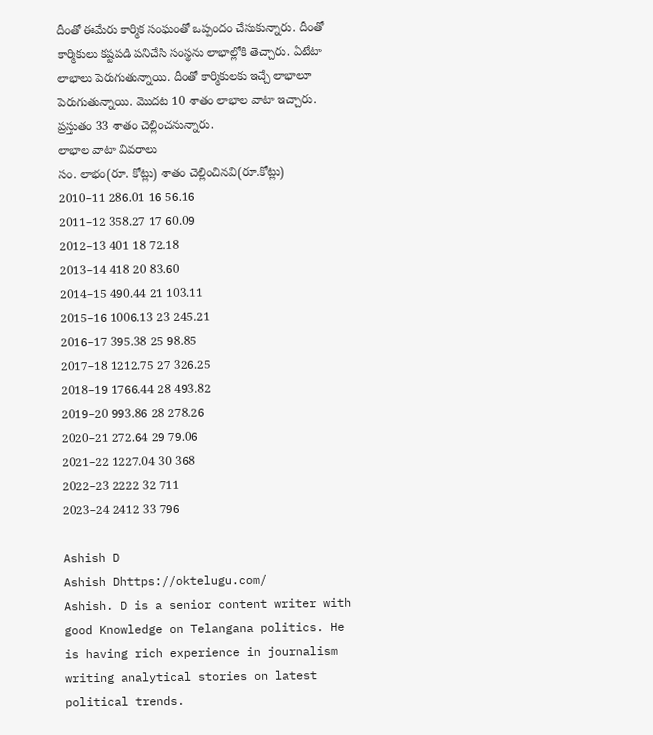దీంతో ఈమేరు కార్మిక సంఘంతో ఒప్పందం చేసుకున్నారు. దీంతో కార్మికులు కష్టపడి పనిచేసి సంస్థను లాభాల్లోకి తెచ్చారు. ఏటేటా లాభాలు పెరుగుతున్నాయి. దీంతో కార్మికులకు ఇచ్చే లాభాలూ పెరుగుతున్నాయి. మొదట 10 శాతం లాభాల వాటా ఇచ్చారు. ప్రస్తుతం 33 శాతం చెల్లించనున్నారు.
లాభాల వాటా వివరాలు
సం. లాభం(రూ. కోట్లు) శాతం చెల్లించినవి(రూ.కోట్లు)
2010–11 286.01 16 56.16
2011–12 358.27 17 60.09
2012–13 401 18 72.18
2013–14 418 20 83.60
2014–15 490.44 21 103.11
2015–16 1006.13 23 245.21
2016–17 395.38 25 98.85
2017–18 1212.75 27 326.25
2018–19 1766.44 28 493.82
2019–20 993.86 28 278.26
2020–21 272.64 29 79.06
2021–22 1227.04 30 368
2022–23 2222 32 711
2023–24 2412 33 796

Ashish D
Ashish Dhttps://oktelugu.com/
Ashish. D is a senior content writer with good Knowledge on Telangana politics. He is having rich experience in journalism writing analytical stories on latest political trends.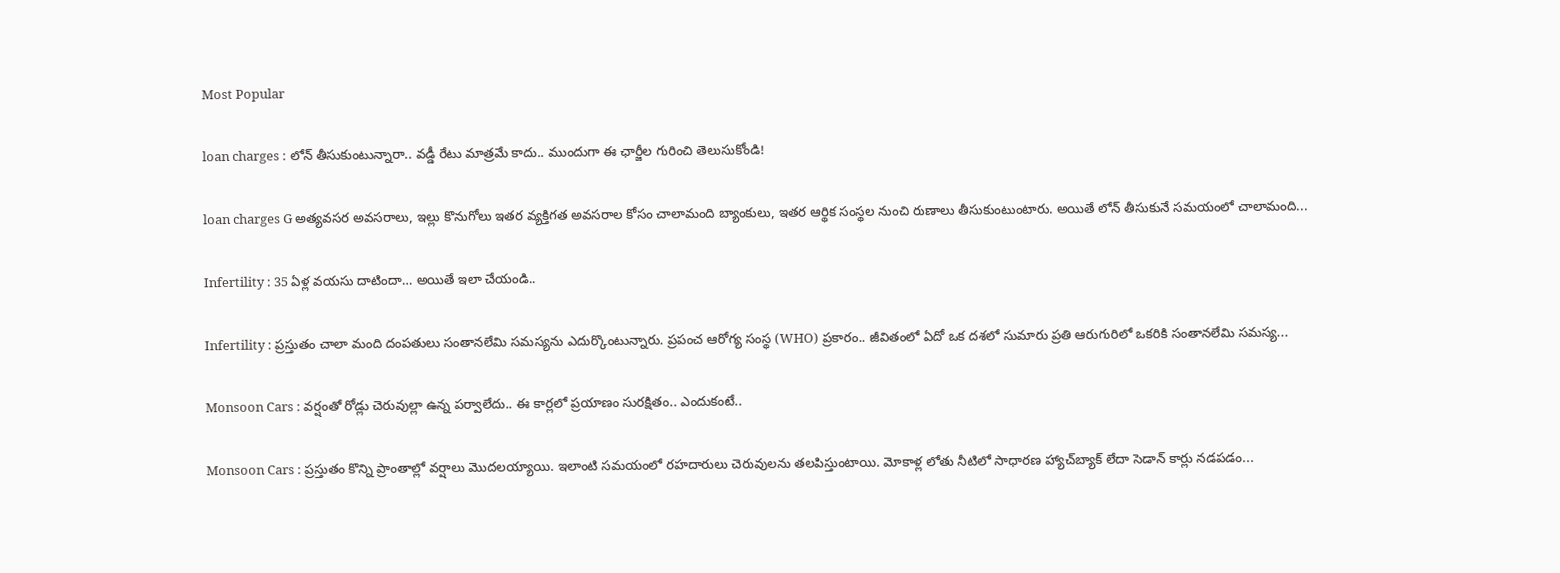Most Popular

loan charges : లోన్ తీసుకుంటున్నారా.. వడ్డీ రేటు మాత్రమే కాదు.. ముందుగా ఈ ఛార్జీల గురించి తెలుసుకోండి!

loan charges G అత్యవసర అవసరాలు, ఇల్లు కొనుగోలు ఇతర వ్యక్తిగత అవసరాల కోసం చాలామంది బ్యాంకులు, ఇతర ఆర్థిక సంస్థల నుంచి రుణాలు తీసుకుంటుంటారు. అయితే లోన్ తీసుకునే సమయంలో చాలామంది...

Infertility : 35 ఏళ్ల వయసు దాటిందా… అయితే ఇలా చేయండి..

Infertility : ప్రస్తుతం చాలా మంది దంపతులు సంతానలేమి సమస్యను ఎదుర్కొంటున్నారు. ప్రపంచ ఆరోగ్య సంస్థ (WHO) ప్రకారం.. జీవితంలో ఏదో ఒక దశలో సుమారు ప్రతి ఆరుగురిలో ఒకరికి సంతానలేమి సమస్య...

Monsoon Cars : వర్షంతో రోడ్లు చెరువుల్లా ఉన్న పర్వాలేదు.. ఈ కార్లలో ప్రయాణం సురక్షితం.. ఎందుకంటే..

Monsoon Cars : ప్రస్తుతం కొన్ని ప్రాంతాల్లో వర్షాలు మొదలయ్యాయి. ఇలాంటి సమయంలో రహదారులు చెరువులను తలపిస్తుంటాయి. మోకాళ్ల లోతు నీటిలో సాధారణ హ్యాచ్‌బ్యాక్ లేదా సెడాన్ కార్లు నడపడం...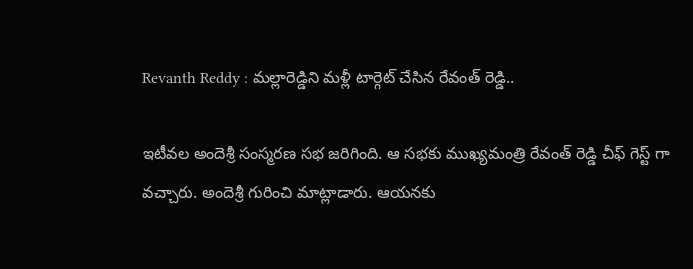Revanth Reddy : మల్లారెడ్డిని మళ్లీ టార్గెట్ చేసిన రేవంత్ రెడ్డి..

ఇటీవల అందెశ్రీ సంస్మరణ సభ జరిగింది. ఆ సభకు ముఖ్యమంత్రి రేవంత్ రెడ్డి చీఫ్ గెస్ట్ గా వచ్చారు. అందెశ్రీ గురించి మాట్లాడారు. ఆయనకు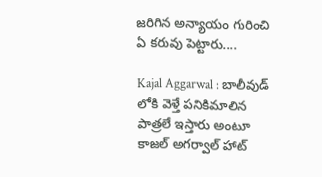జరిగిన అన్యాయం గురించి ఏ కరువు పెట్టారు....

Kajal Aggarwal : బాలీవుడ్ లోకి వెళ్తే పనికిమాలిన పాత్రలే ఇస్తారు అంటూ కాజల్ అగర్వాల్ హాట్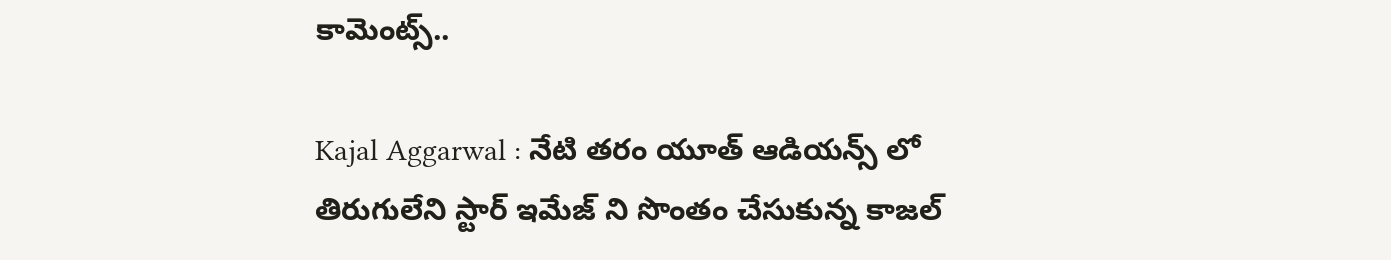కామెంట్స్..

Kajal Aggarwal : నేటి తరం యూత్ ఆడియన్స్ లో తిరుగులేని స్టార్ ఇమేజ్ ని సొంతం చేసుకున్న కాజల్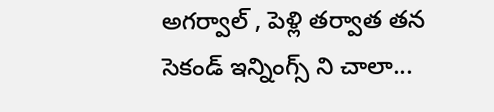అగర్వాల్ , పెళ్లి తర్వాత తన సెకండ్ ఇన్నింగ్స్ ని చాలా...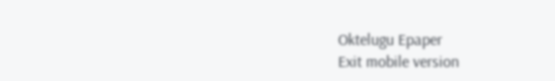Oktelugu Epaper
Exit mobile version